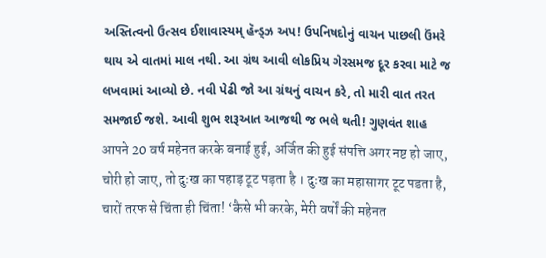અસ્તિત્વનો ઉત્સવ ઈશાવાસ્યમ્ હૅન્ડ્ઝ અપ! ઉપનિષદોનું વાચન પાછલી ઉંમરે થાય એ વાતમાં માલ નથી. આ ગ્રંથ આવી લોકપ્રિય ગેરસમજ દૂર કરવા માટે જ લખવામાં આવ્યો છે. નવી પેઢી જો આ ગ્રંથનું વાચન કરે, તો મારી વાત તરત સમજાઈ જશે. આવી શુભ શરૂઆત આજથી જ ભલે થતી! ગુણવંત શાહ
आपने 20 वर्ष महेनत करके बनाई हुई, अर्जित की हुई संपत्ति अगर नष्ट हो जाए, चोरी हो जाए, तो दुःख का पहाड़ टूट पड़ता है । दुःख का महासागर टूट पडता है, चारों तरफ से चिंता ही चिंता! ‘कैसे भी करके, मेरी वर्षों की महेनत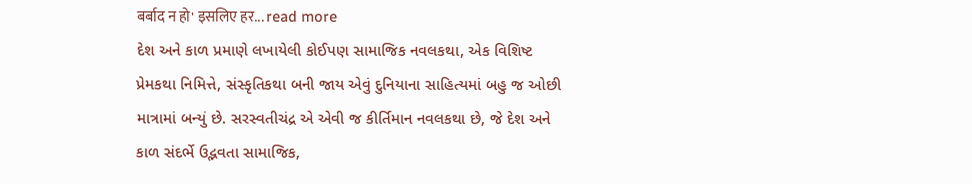बर्बाद न हो' इसलिए हर... read more
દેશ અને કાળ પ્રમાણે લખાયેલી કોઈપણ સામાજિક નવલકથા, એક વિશિષ્ટ પ્રેમકથા નિમિત્તે, સંસ્કૃતિકથા બની જાય એવું દુનિયાના સાહિત્યમાં બહુ જ ઓછી માત્રામાં બન્યું છે. સરસ્વતીચંદ્ર એ એવી જ કીર્તિમાન નવલકથા છે, જે દેશ અને કાળ સંદર્ભે ઉદ્ભવતા સામાજિક,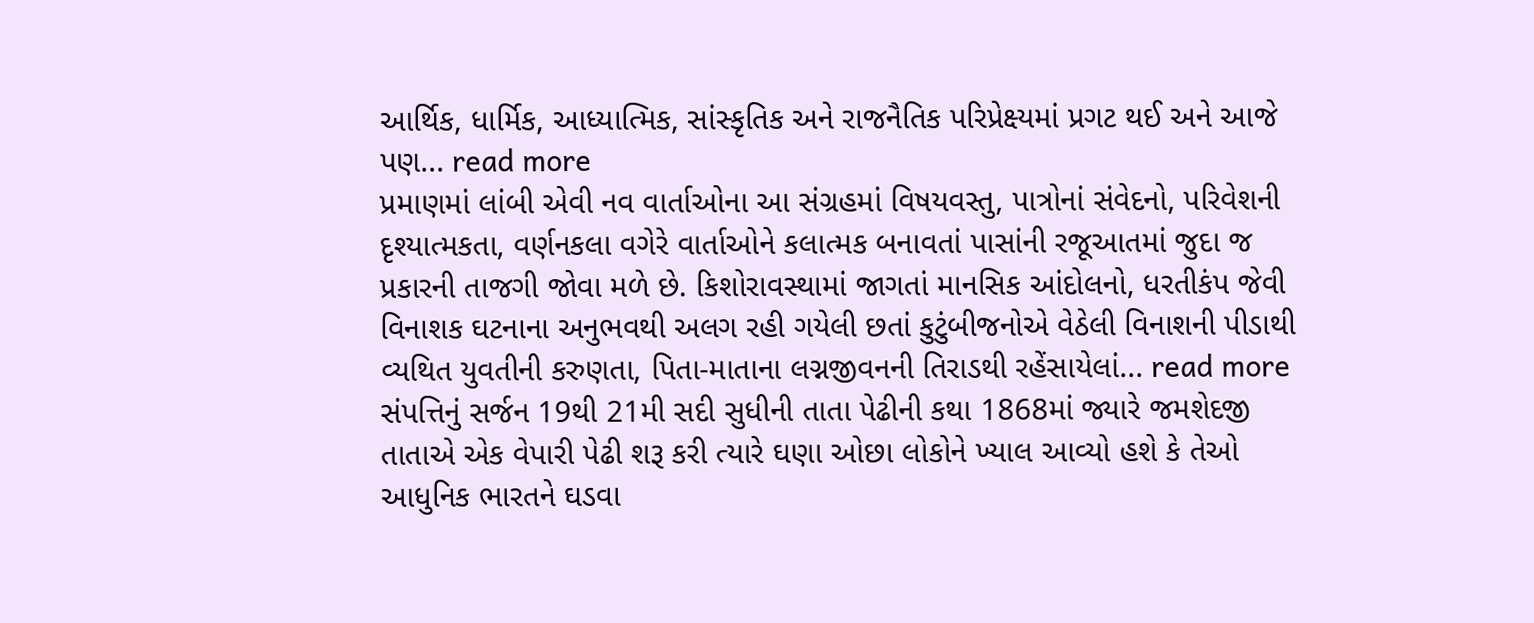આર્થિક, ધાર્મિક, આધ્યાત્મિક, સાંસ્કૃતિક અને રાજનૈતિક પરિપ્રેક્ષ્યમાં પ્રગટ થઈ અને આજે પણ... read more
પ્રમાણમાં લાંબી એવી નવ વાર્તાઓના આ સંગ્રહમાં વિષયવસ્તુ, પાત્રોનાં સંવેદનો, પરિવેશની દૃશ્યાત્મકતા, વર્ણનકલા વગેરે વાર્તાઓને કલાત્મક બનાવતાં પાસાંની રજૂઆતમાં જુદા જ પ્રકારની તાજગી જોવા મળે છે. કિશોરાવસ્થામાં જાગતાં માનસિક આંદોલનો, ધરતીકંપ જેવી વિનાશક ઘટનાના અનુભવથી અલગ રહી ગયેલી છતાં કુટુંબીજનોએ વેઠેલી વિનાશની પીડાથી વ્યથિત યુવતીની કરુણતા, પિતા-માતાના લગ્નજીવનની તિરાડથી રહેંસાયેલાં... read more
સંપત્તિનું સર્જન 19થી 21મી સદી સુધીની તાતા પેઢીની કથા 1868માં જ્યારે જમશેદજી તાતાએ એક વેપારી પેઢી શરૂ કરી ત્યારે ઘણા ઓછા લોકોને ખ્યાલ આવ્યો હશે કે તેઓ આધુનિક ભારતને ઘડવા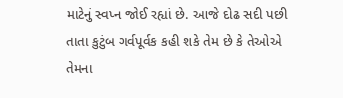માટેનું સ્વપ્ન જોઈ રહ્યાં છે. આજે દોઢ સદી પછી તાતા કુટુંબ ગર્વપૂર્વક કહી શકે તેમ છે કે તેઓએ તેમના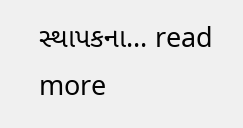સ્થાપકના... read more